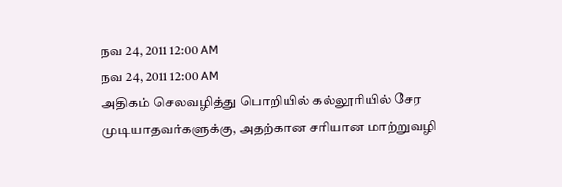நவ 24, 2011 12:00 AM
நவ 24, 2011 12:00 AM
அதிகம் செலவழித்து பொறியில் கல்லூரியில் சேர முடியாதவர்களுக்கு, அதற்கான சரியான மாற்றுவழி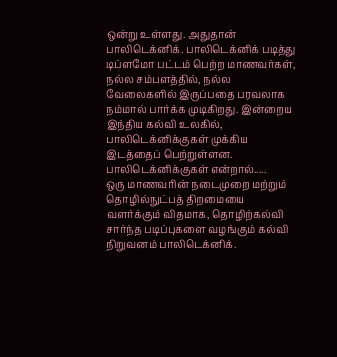ஒன்று உள்ளது. அதுதான் பாலிடெக்னிக். பாலிடெக்னிக் படித்து டிப்ளமோ பட்டம் பெற்ற மாணவர்கள், நல்ல சம்பளத்தில், நல்ல வேலைகளில் இருப்பதை பரவலாக நம்மால் பார்க்க முடிகிறது. இன்றைய இந்திய கல்வி உலகில், பாலிடெக்னிக்குகள் முக்கிய இடத்தைப் பெற்றுள்ளன.
பாலிடெக்னிக்குகள் என்றால்.....
ஒரு மாணவரின் நடைமுறை மற்றும் தொழில்நுட்பத் திறமையை வளர்க்கும் விதமாக, தொழிற்கல்வி சார்ந்த படிப்புகளை வழங்கும் கல்வி நிறுவனம் பாலிடெக்னிக்.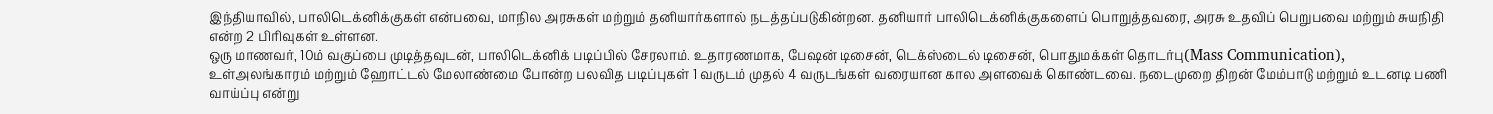இந்தியாவில், பாலிடெக்னிக்குகள் என்பவை, மாநில அரசுகள் மற்றும் தனியார்களால் நடத்தப்படுகின்றன. தனியார் பாலிடெக்னிக்குகளைப் பொறுத்தவரை, அரசு உதவிப் பெறுபவை மற்றும் சுயநிதி என்ற 2 பிரிவுகள் உள்ளன.
ஒரு மாணவர், 10ம் வகுப்பை முடித்தவுடன், பாலிடெக்னிக் படிப்பில் சேரலாம். உதாரணமாக, பேஷன் டிசைன், டெக்ஸ்டைல் டிசைன், பொதுமக்கள் தொடர்பு(Mass Communication), உள்அலங்காரம் மற்றும் ஹோட்டல் மேலாண்மை போன்ற பலவித படிப்புகள் 1 வருடம் முதல் 4 வருடங்கள் வரையான கால அளவைக் கொண்டவை. நடைமுறை திறன் மேம்பாடு மற்றும் உடனடி பணி வாய்ப்பு என்று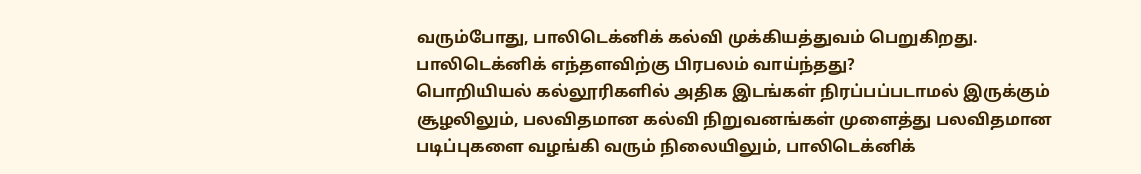வரும்போது, பாலிடெக்னிக் கல்வி முக்கியத்துவம் பெறுகிறது.
பாலிடெக்னிக் எந்தளவிற்கு பிரபலம் வாய்ந்தது?
பொறியியல் கல்லூரிகளில் அதிக இடங்கள் நிரப்பப்படாமல் இருக்கும் சூழலிலும், பலவிதமான கல்வி நிறுவனங்கள் முளைத்து பலவிதமான படிப்புகளை வழங்கி வரும் நிலையிலும், பாலிடெக்னிக்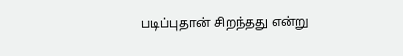படிப்புதான் சிறந்தது என்று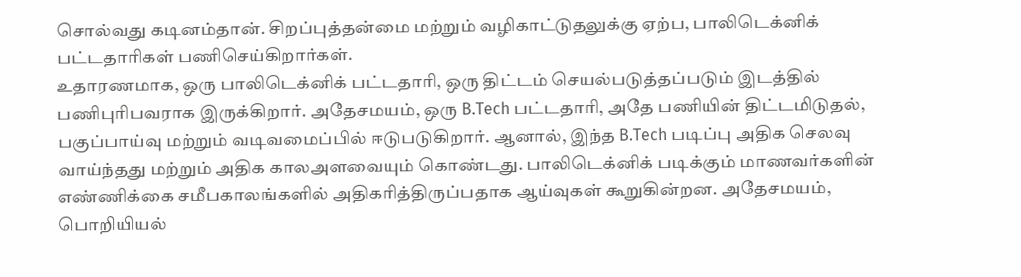சொல்வது கடினம்தான். சிறப்புத்தன்மை மற்றும் வழிகாட்டுதலுக்கு ஏற்ப, பாலிடெக்னிக் பட்டதாரிகள் பணிசெய்கிறார்கள்.
உதாரணமாக, ஒரு பாலிடெக்னிக் பட்டதாரி, ஒரு திட்டம் செயல்படுத்தப்படும் இடத்தில் பணிபுரிபவராக இருக்கிறார். அதேசமயம், ஒரு B.Tech பட்டதாரி, அதே பணியின் திட்டமிடுதல், பகுப்பாய்வு மற்றும் வடிவமைப்பில் ஈடுபடுகிறார். ஆனால், இந்த B.Tech படிப்பு அதிக செலவு வாய்ந்தது மற்றும் அதிக காலஅளவையும் கொண்டது. பாலிடெக்னிக் படிக்கும் மாணவர்களின் எண்ணிக்கை சமீபகாலங்களில் அதிகரித்திருப்பதாக ஆய்வுகள் கூறுகின்றன. அதேசமயம், பொறியியல்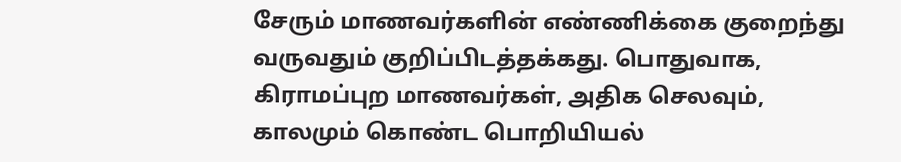சேரும் மாணவர்களின் எண்ணிக்கை குறைந்து வருவதும் குறிப்பிடத்தக்கது. பொதுவாக, கிராமப்புற மாணவர்கள், அதிக செலவும், காலமும் கொண்ட பொறியியல்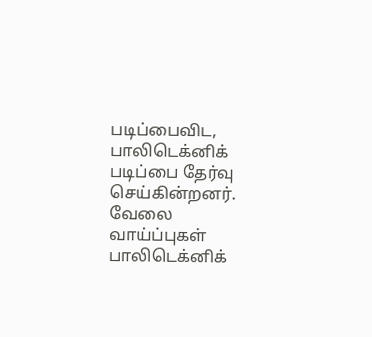படிப்பைவிட, பாலிடெக்னிக் படிப்பை தேர்வு செய்கின்றனர்.
வேலை வாய்ப்புகள்
பாலிடெக்னிக்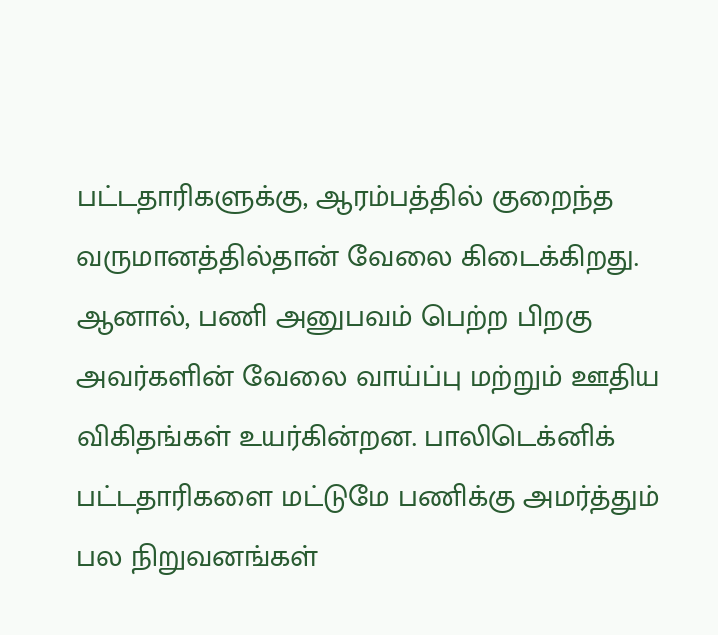பட்டதாரிகளுக்கு, ஆரம்பத்தில் குறைந்த வருமானத்தில்தான் வேலை கிடைக்கிறது. ஆனால், பணி அனுபவம் பெற்ற பிறகு அவர்களின் வேலை வாய்ப்பு மற்றும் ஊதிய விகிதங்கள் உயர்கின்றன. பாலிடெக்னிக் பட்டதாரிகளை மட்டுமே பணிக்கு அமர்த்தும் பல நிறுவனங்கள்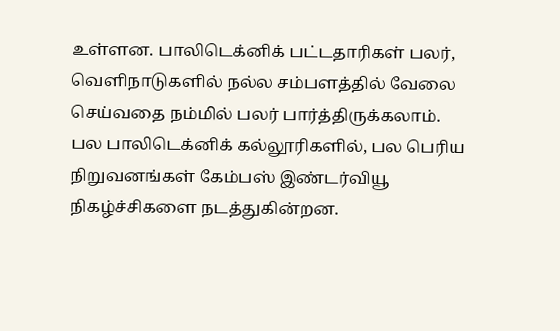உள்ளன. பாலிடெக்னிக் பட்டதாரிகள் பலர், வெளிநாடுகளில் நல்ல சம்பளத்தில் வேலை செய்வதை நம்மில் பலர் பார்த்திருக்கலாம்.
பல பாலிடெக்னிக் கல்லூரிகளில், பல பெரிய நிறுவனங்கள் கேம்பஸ் இண்டர்வியூ நிகழ்ச்சிகளை நடத்துகின்றன.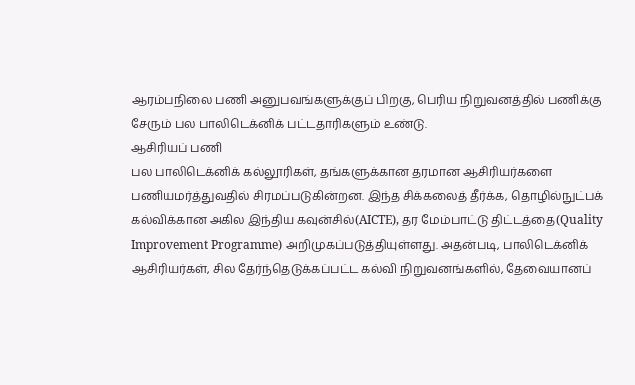ஆரம்பநிலை பணி அனுபவங்களுக்குப் பிறகு, பெரிய நிறுவனத்தில் பணிக்கு சேரும் பல பாலிடெக்னிக் பட்டதாரிகளும் உண்டு.
ஆசிரியப் பணி
பல பாலிடெக்னிக் கல்லூரிகள், தங்களுக்கான தரமான ஆசிரியர்களை பணியமர்த்துவதில் சிரமப்படுகின்றன. இந்த சிக்கலைத் தீர்க்க, தொழில்நுட்பக் கல்விக்கான அகில இந்திய கவுன்சில்(AICTE), தர மேம்பாட்டு திட்டத்தை(Quality Improvement Programme) அறிமுகப்படுத்தியுள்ளது. அதன்படி, பாலிடெக்னிக் ஆசிரியர்கள், சில தேர்ந்தெடுக்கப்பட்ட கல்வி நிறுவனங்களில், தேவையானப்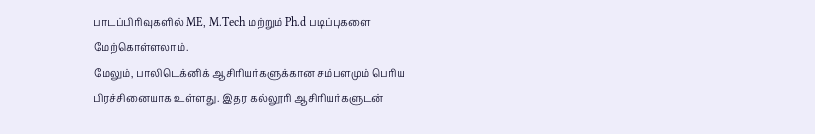பாடப்பிரிவுகளில் ME, M.Tech மற்றும் Ph.d படிப்புகளை மேற்கொள்ளலாம்.
மேலும், பாலிடெக்னிக் ஆசிரியர்களுக்கான சம்பளமும் பெரிய பிரச்சினையாக உள்ளது. இதர கல்லூரி ஆசிரியர்களுடன்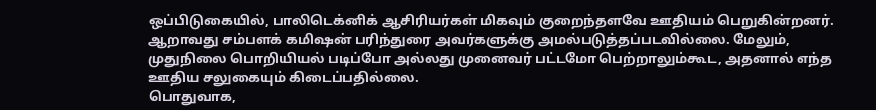ஒப்பிடுகையில், பாலிடெக்னிக் ஆசிரியர்கள் மிகவும் குறைந்தளவே ஊதியம் பெறுகின்றனர். ஆறாவது சம்பளக் கமிஷன் பரிந்துரை அவர்களுக்கு அமல்படுத்தப்படவில்லை. மேலும், முதுநிலை பொறியியல் படிப்போ அல்லது முனைவர் பட்டமோ பெற்றாலும்கூட, அதனால் எந்த ஊதிய சலுகையும் கிடைப்பதில்லை.
பொதுவாக,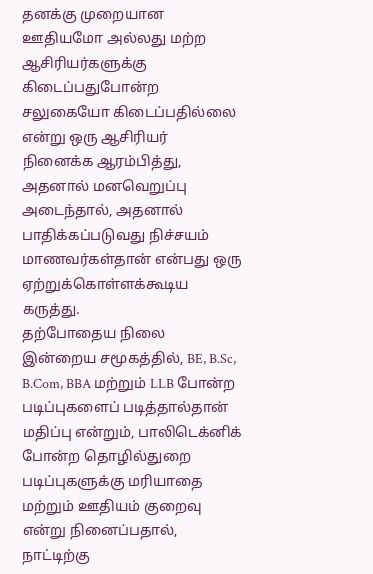தனக்கு முறையான ஊதியமோ அல்லது மற்ற ஆசிரியர்களுக்கு கிடைப்பதுபோன்ற சலுகையோ கிடைப்பதில்லை என்று ஒரு ஆசிரியர் நினைக்க ஆரம்பித்து, அதனால் மனவெறுப்பு அடைந்தால், அதனால் பாதிக்கப்படுவது நிச்சயம் மாணவர்கள்தான் என்பது ஒரு ஏற்றுக்கொள்ளக்கூடிய கருத்து.
தற்போதைய நிலை
இன்றைய சமூகத்தில், BE, B.Sc, B.Com, BBA மற்றும் LLB போன்ற படிப்புகளைப் படித்தால்தான் மதிப்பு என்றும், பாலிடெக்னிக் போன்ற தொழில்துறை படிப்புகளுக்கு மரியாதை மற்றும் ஊதியம் குறைவு என்று நினைப்பதால், நாட்டிற்கு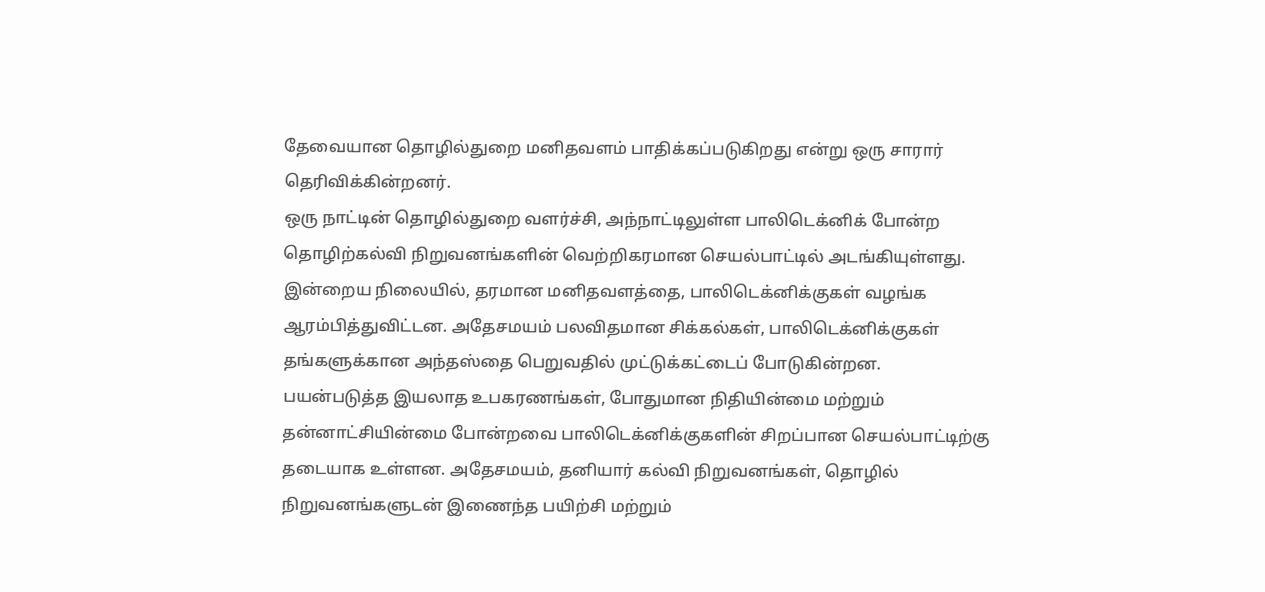தேவையான தொழில்துறை மனிதவளம் பாதிக்கப்படுகிறது என்று ஒரு சாரார் தெரிவிக்கின்றனர்.
ஒரு நாட்டின் தொழில்துறை வளர்ச்சி, அந்நாட்டிலுள்ள பாலிடெக்னிக் போன்ற தொழிற்கல்வி நிறுவனங்களின் வெற்றிகரமான செயல்பாட்டில் அடங்கியுள்ளது. இன்றைய நிலையில், தரமான மனிதவளத்தை, பாலிடெக்னிக்குகள் வழங்க ஆரம்பித்துவிட்டன. அதேசமயம் பலவிதமான சிக்கல்கள், பாலிடெக்னிக்குகள் தங்களுக்கான அந்தஸ்தை பெறுவதில் முட்டுக்கட்டைப் போடுகின்றன.
பயன்படுத்த இயலாத உபகரணங்கள், போதுமான நிதியின்மை மற்றும் தன்னாட்சியின்மை போன்றவை பாலிடெக்னிக்குகளின் சிறப்பான செயல்பாட்டிற்கு தடையாக உள்ளன. அதேசமயம், தனியார் கல்வி நிறுவனங்கள், தொழில் நிறுவனங்களுடன் இணைந்த பயிற்சி மற்றும்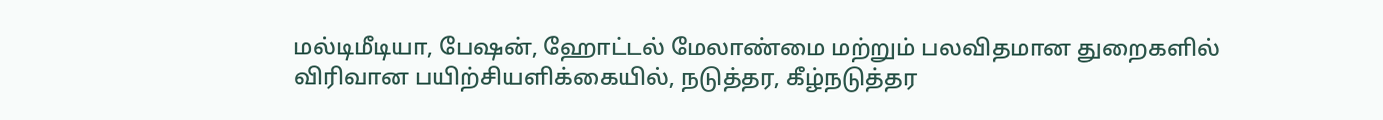மல்டிமீடியா, பேஷன், ஹோட்டல் மேலாண்மை மற்றும் பலவிதமான துறைகளில் விரிவான பயிற்சியளிக்கையில், நடுத்தர, கீழ்நடுத்தர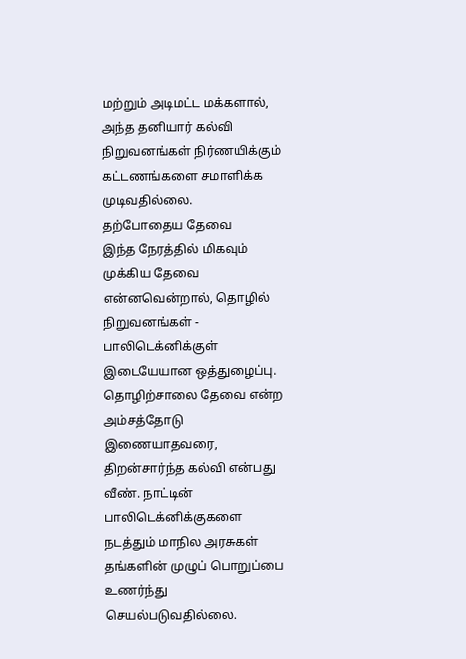மற்றும் அடிமட்ட மக்களால், அந்த தனியார் கல்வி நிறுவனங்கள் நிர்ணயிக்கும் கட்டணங்களை சமாளிக்க முடிவதில்லை.
தற்போதைய தேவை
இந்த நேரத்தில் மிகவும் முக்கிய தேவை என்னவென்றால், தொழில் நிறுவனங்கள் - பாலிடெக்னிக்குள் இடையேயான ஒத்துழைப்பு. தொழிற்சாலை தேவை என்ற அம்சத்தோடு இணையாதவரை, திறன்சார்ந்த கல்வி என்பது வீண். நாட்டின் பாலிடெக்னிக்குகளை நடத்தும் மாநில அரசுகள் தங்களின் முழுப் பொறுப்பை உணர்ந்து செயல்படுவதில்லை.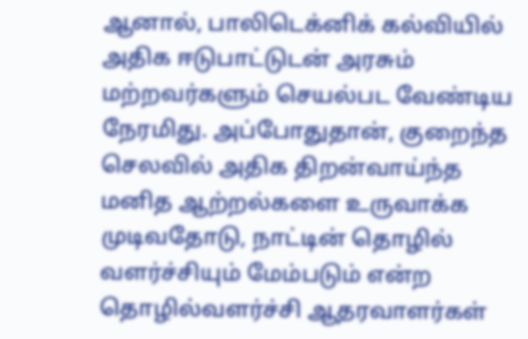ஆனால், பாலிடெக்னிக் கல்வியில் அதிக ஈடுபாட்டுடன் அரசும் மற்றவர்களும் செயல்பட வேண்டிய நேரமிது. அப்போதுதான், குறைந்த செலவில் அதிக திறன்வாய்ந்த மனித ஆற்றல்களை உருவாக்க முடிவதோடு, நாட்டின் தொழில் வளர்ச்சியும் மேம்படும் என்ற தொழில்வளர்ச்சி ஆதரவாளர்கள்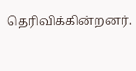தெரிவிக்கின்றனர்.